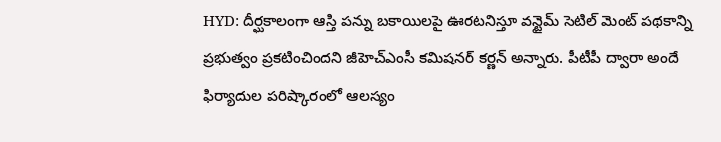HYD: దీర్ఘకాలంగా ఆస్తి పన్ను బకాయిలపై ఊరటనిస్తూ వన్టైమ్ సెటిల్ మెంట్ పథకాన్ని ప్రభుత్వం ప్రకటించిందని జీహెచ్ఎంసీ కమిషనర్ కర్ణన్ అన్నారు. పీటీపీ ద్వారా అందే ఫిర్యాదుల పరిష్కారంలో ఆలస్యం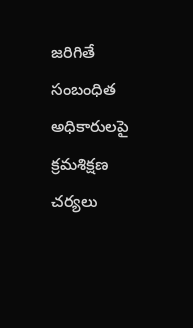జరిగితే సంబంధిత అధికారులపై క్రమశిక్షణ చర్యలు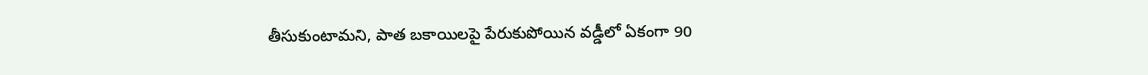తీసుకుంటామని, పాత బకాయిలపై పేరుకుపోయిన వడ్డీలో ఏకంగా 90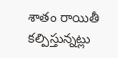శాతం రాయితీ కల్పిస్తున్నట్లు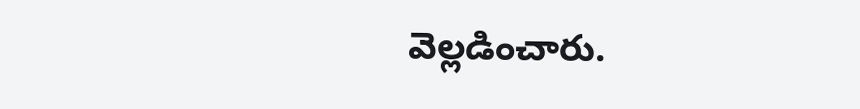వెల్లడించారు.